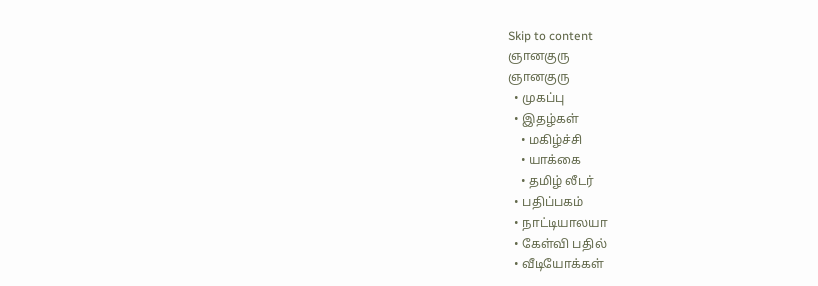Skip to content
ஞானகுரு
ஞானகுரு
  • முகப்பு
  • இதழ்கள்
    • மகிழ்ச்சி
    • யாக்கை
    • தமிழ் லீடர்
  • பதிப்பகம்
  • நாட்டியாலயா
  • கேள்வி பதில்
  • வீடியோக்கள்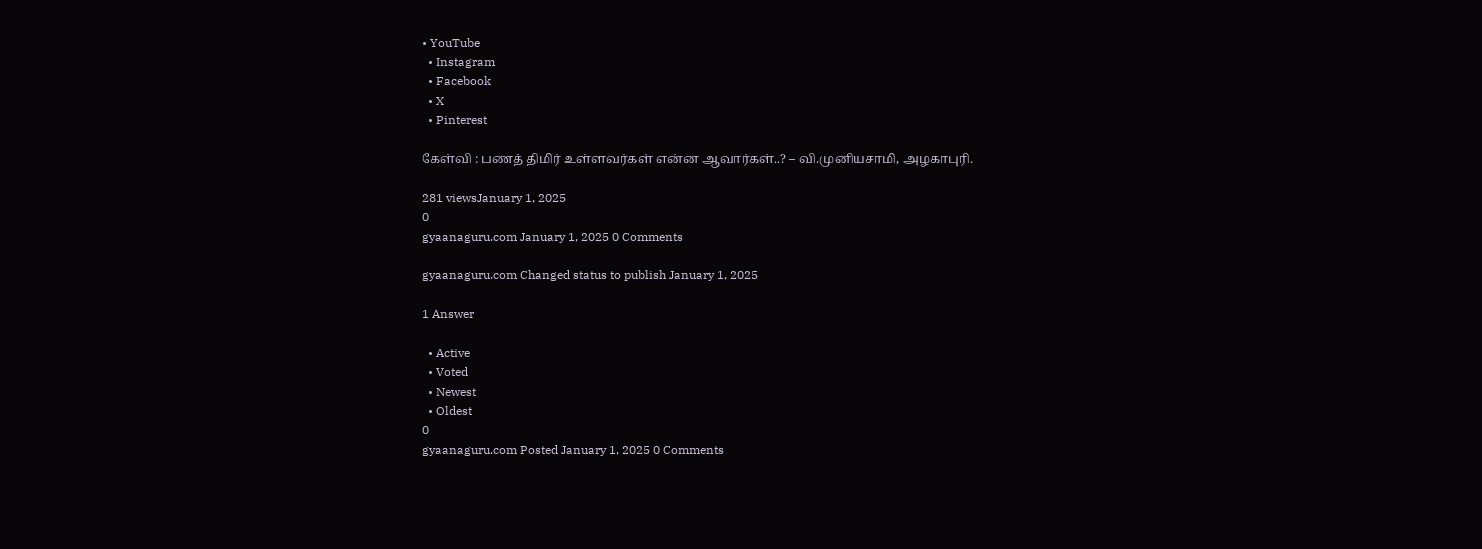• YouTube
  • Instagram
  • Facebook
  • X
  • Pinterest

கேள்வி : பணத் திமிர் உள்ளவர்கள் என்ன ஆவார்கள்..? – வி.முனியசாமி, அழகாபுரி.

281 viewsJanuary 1, 2025
0
gyaanaguru.com January 1, 2025 0 Comments

gyaanaguru.com Changed status to publish January 1, 2025

1 Answer

  • Active
  • Voted
  • Newest
  • Oldest
0
gyaanaguru.com Posted January 1, 2025 0 Comments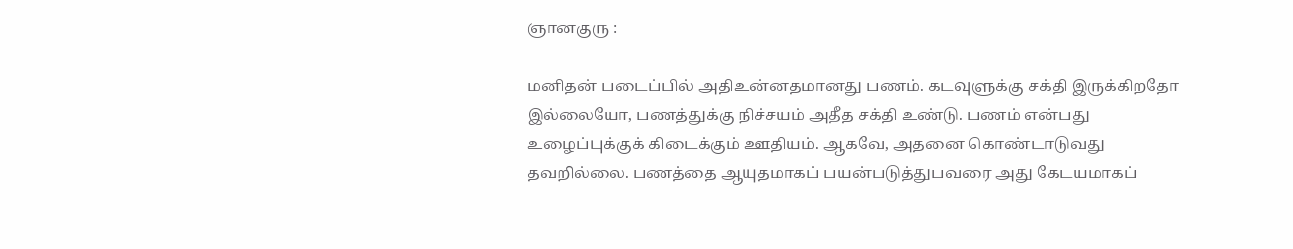ஞானகுரு :

மனிதன் படைப்பில் அதிஉன்னதமானது பணம். கடவுளுக்கு சக்தி இருக்கிறதோ இல்லையோ, பணத்துக்கு நிச்சயம் அதீத சக்தி உண்டு. பணம் என்பது உழைப்புக்குக் கிடைக்கும் ஊதியம். ஆகவே, அதனை கொண்டாடுவது தவறில்லை. பணத்தை ஆயுதமாகப் பயன்படுத்துபவரை அது கேடயமாகப்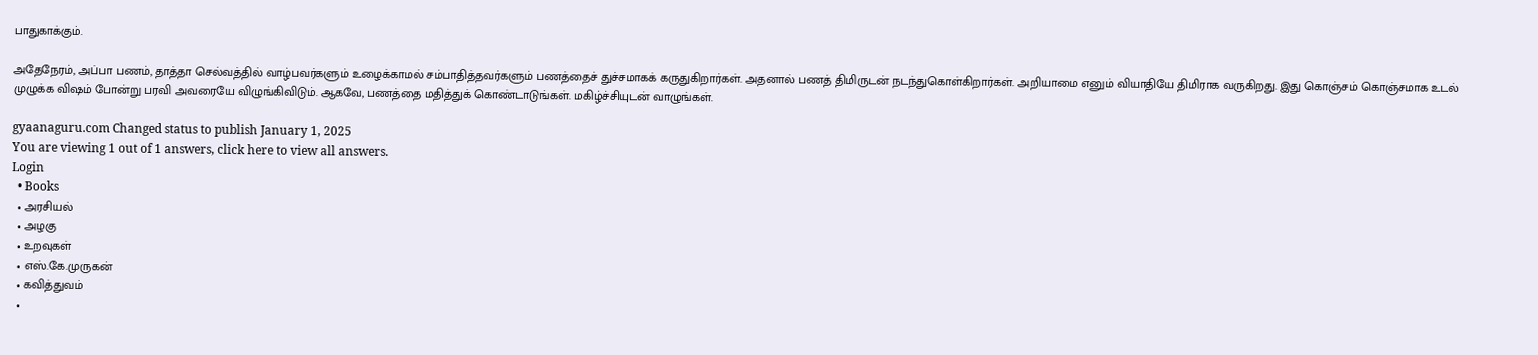பாதுகாக்கும்.

அதேநேரம், அப்பா பணம், தாத்தா செல்வத்தில் வாழ்பவர்களும் உழைக்காமல் சம்பாதித்தவர்களும் பணத்தைச் துச்சமாகக் கருதுகிறார்கள். அதனால் பணத் திமிருடன் நடந்துகொள்கிறார்கள். அறியாமை எனும் வியாதியே திமிராக வருகிறது. இது கொஞ்சம் கொஞ்சமாக உடல் முழுக்க விஷம் போன்று பரவி அவரையே விழுங்கிவிடும். ஆகவே, பணத்தை மதித்துக் கொண்டாடுங்கள். மகிழ்ச்சியுடன் வாழுங்கள்.

gyaanaguru.com Changed status to publish January 1, 2025
You are viewing 1 out of 1 answers, click here to view all answers.
Login
  • Books
  • அரசியல்
  • அழகு
  • உறவுகள்
  • எஸ்.கே.முருகன்
  • கவித்துவம்
  •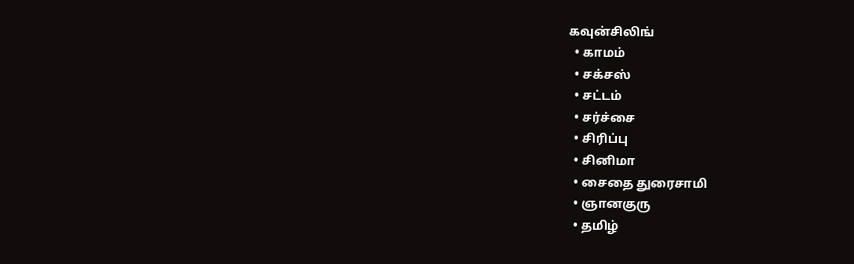கவுன்சிலிங்
  • காமம்
  • சக்சஸ்
  • சட்டம்
  • சர்ச்சை
  • சிரிப்பு
  • சினிமா
  • சைதை துரைசாமி
  • ஞானகுரு
  • தமிழ்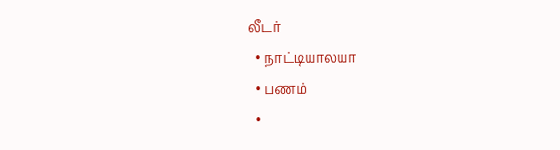லீடர்
  • நாட்டியாலயா
  • பணம்
  •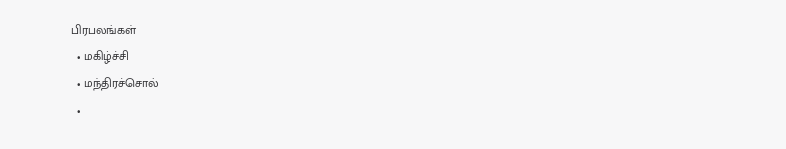பிரபலங்கள்
  • மகிழ்ச்சி
  • மந்திரச்சொல்
  •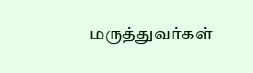மருத்துவர்கள்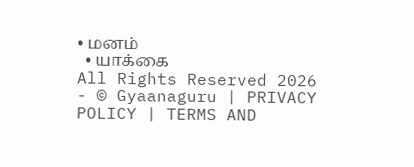• மனம்
  • யாக்கை
All Rights Reserved 2026 - © Gyaanaguru | PRIVACY POLICY | TERMS AND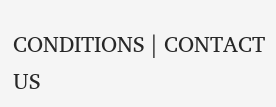CONDITIONS | CONTACT US